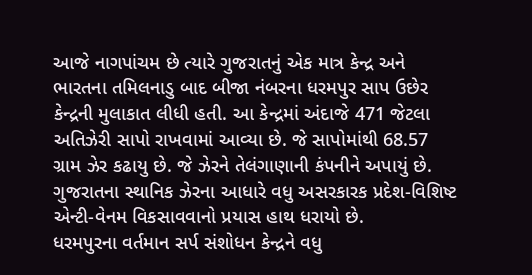આજે નાગપાંચમ છે ત્યારે ગુજરાતનું એક માત્ર કેન્દ્ર અને ભારતના તમિલનાડુ બાદ બીજા નંબરના ધરમપુર સાપ ઉછેર કેન્દ્રની મુલાકાત લીધી હતી. આ કેન્દ્રમાં અંદાજે 471 જેટલા અતિઝેરી સાપો રાખવામાં આવ્યા છે. જે સાપોમાંથી 68.57 ગ્રામ ઝેર કઢાયુ છે. જે ઝેરને તેલંગાણાની કંપનીને અપાયું છે. ગુજરાતના સ્થાનિક ઝેરના આધારે વધુ અસરકારક પ્રદેશ-વિશિષ્ટ એન્ટી-વેનમ વિકસાવવાનો પ્રયાસ હાથ ધરાયો છે.
ધરમપુરના વર્તમાન સર્પ સંશોધન કેન્દ્રને વધુ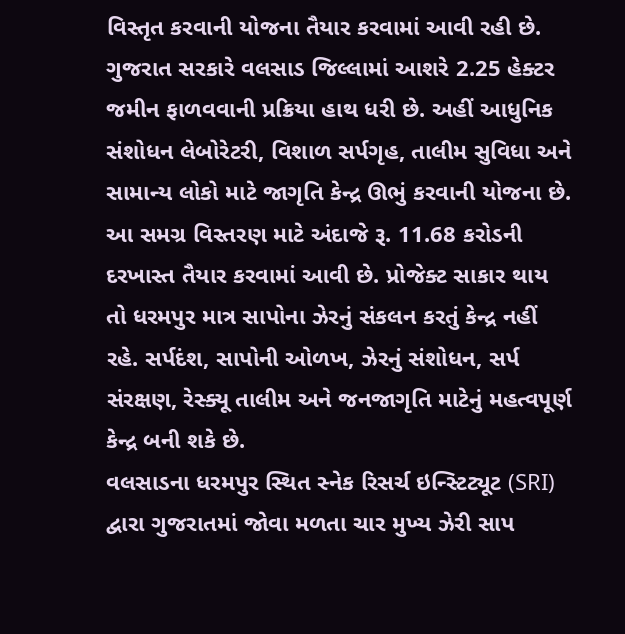વિસ્તૃત કરવાની યોજના તૈયાર કરવામાં આવી રહી છે. ગુજરાત સરકારે વલસાડ જિલ્લામાં આશરે 2.25 હેક્ટર જમીન ફાળવવાની પ્રક્રિયા હાથ ધરી છે. અહીં આધુનિક સંશોધન લેબોરેટરી, વિશાળ સર્પગૃહ, તાલીમ સુવિધા અને સામાન્ય લોકો માટે જાગૃતિ કેન્દ્ર ઊભું કરવાની યોજના છે. આ સમગ્ર વિસ્તરણ માટે અંદાજે રૂ. 11.68 કરોડની દરખાસ્ત તૈયાર કરવામાં આવી છે. પ્રોજેક્ટ સાકાર થાય તો ધરમપુર માત્ર સાપોના ઝેરનું સંકલન કરતું કેન્દ્ર નહીં રહે. સર્પદંશ, સાપોની ઓળખ, ઝેરનું સંશોધન, સર્પ સંરક્ષણ, રેસ્ક્યૂ તાલીમ અને જનજાગૃતિ માટેનું મહત્વપૂર્ણ કેન્દ્ર બની શકે છે.
વલસાડના ધરમપુર સ્થિત સ્નેક રિસર્ચ ઇન્સ્ટિટ્યૂટ (SRI) દ્વારા ગુજરાતમાં જોવા મળતા ચાર મુખ્ય ઝેરી સાપ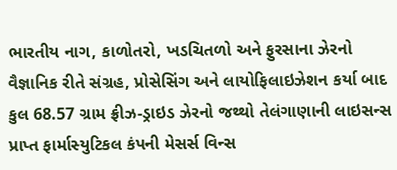ભારતીય નાગ, કાળોતરો, ખડચિતળો અને ફુરસાના ઝેરનો વૈજ્ઞાનિક રીતે સંગ્રહ, પ્રોસેસિંગ અને લાયોફિલાઇઝેશન કર્યા બાદ કુલ 68.57 ગ્રામ ફ્રીઝ-ડ્રાઇડ ઝેરનો જથ્થો તેલંગાણાની લાઇસન્સ પ્રાપ્ત ફાર્માસ્યુટિકલ કંપની મેસર્સ વિન્સ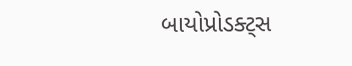બાયોપ્રોડક્ટ્સ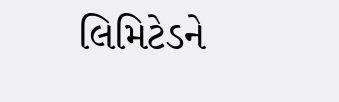લિમિટેડને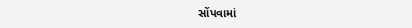સોંપવામાં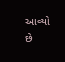આવ્યો છે